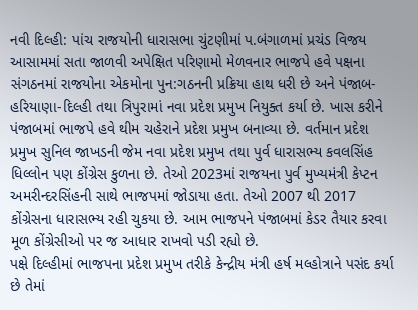નવી દિલ્હી: પાંચ રાજયોની ધારાસભા ચુંટણીમાં પ.બંગાળમાં પ્રચંડ વિજય આસામમાં સતા જાળવી અપેક્ષિત પરિણામો મેળવનાર ભાજપે હવે પક્ષના સંગઠનમાં રાજયોના એકમોના પુન:ગઠનની પ્રક્રિયા હાથ ધરી છે અને પંજાબ-હરિયાણા-દિલ્હી તથા ત્રિપુરામાં નવા પ્રદેશ પ્રમુખ નિયુક્ત કર્યા છે. ખાસ કરીને પંજાબમાં ભાજપે હવે થીમ ચહેરાને પ્રદેશ પ્રમુખ બનાવ્યા છે. વર્તમાન પ્રદેશ પ્રમુખ સુનિલ જાખડની જેમ નવા પ્રદેશ પ્રમુખ તથા પુર્વ ધારાસભ્ય કવલસિંહ ધિલ્લોન પણ કોંગ્રેસ કુળના છે. તેઓ 2023માં રાજયના પુર્વ મુખ્યમંત્રી કેપ્ટન અમરીન્દરસિંહની સાથે ભાજપમાં જોડાયા હતા. તેઓ 2007 થી 2017 કોંગ્રેસના ધારાસભ્ય રહી ચુકયા છે. આમ ભાજપને પંજાબમાં કેડર તૈયાર કરવા મૂળ કોંગ્રેસીઓ પર જ આધાર રાખવો પડી રહ્યો છે.
પક્ષે દિલ્હીમાં ભાજપના પ્રદેશ પ્રમુખ તરીકે કેન્દ્રીય મંત્રી હર્ષ મલ્હોત્રાને પસંદ કર્યા છે તેમાં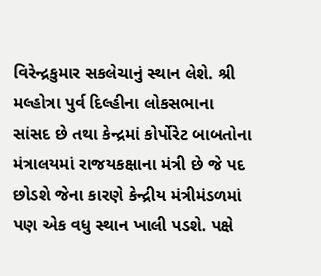વિરેન્દ્રકુમાર સકલેચાનું સ્થાન લેશે. શ્રી મલ્હોત્રા પુર્વ દિલ્હીના લોકસભાના સાંસદ છે તથા કેન્દ્રમાં કોર્પોરેટ બાબતોના મંત્રાલયમાં રાજયકક્ષાના મંત્રી છે જે પદ છોડશે જેના કારણે કેન્દ્રીય મંત્રીમંડળમાં પણ એક વધુ સ્થાન ખાલી પડશે. પક્ષે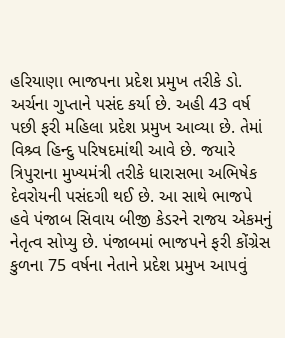હરિયાણા ભાજપના પ્રદેશ પ્રમુખ તરીકે ડો. અર્ચના ગુપ્તાને પસંદ કર્યા છે. અહી 43 વર્ષ પછી ફરી મહિલા પ્રદેશ પ્રમુખ આવ્યા છે. તેમાં વિશ્ર્વ હિન્દુ પરિષદમાંથી આવે છે. જયારે ત્રિપુરાના મુખ્યમંત્રી તરીકે ધારાસભા અભિષેક દેવરોયની પસંદગી થઈ છે. આ સાથે ભાજપે હવે પંજાબ સિવાય બીજી કેડરને રાજય એકમનું નેતૃત્વ સોપ્યુ છે. પંજાબમાં ભાજપને ફરી કોંગ્રેસ કુળના 75 વર્ષના નેતાને પ્રદેશ પ્રમુખ આપવું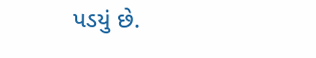પડયું છે.